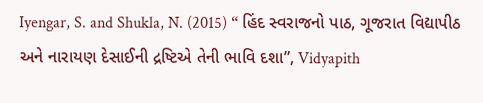Iyengar, S. and Shukla, N. (2015) “ હિંદ સ્વરાજનો પાઠ, ગૂજરાત વિદ્યાપીઠ અને નારાયણ દેસાઈની દ્રષ્ટિએ તેની ભાવિ દશા”, Vidyapith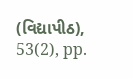(વિદ્યાપીઠ), 53(2), pp.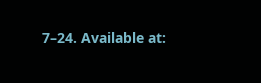7–24. Available at: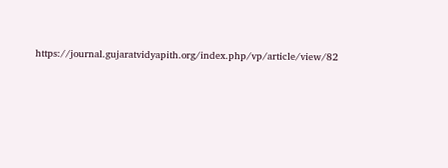https://journal.gujaratvidyapith.org/index.php/vp/article/view/82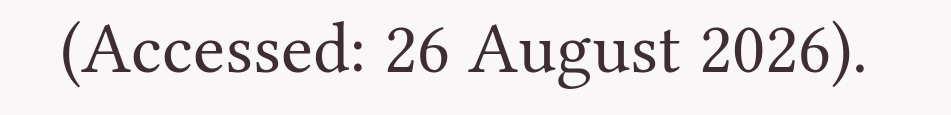(Accessed: 26 August 2026).